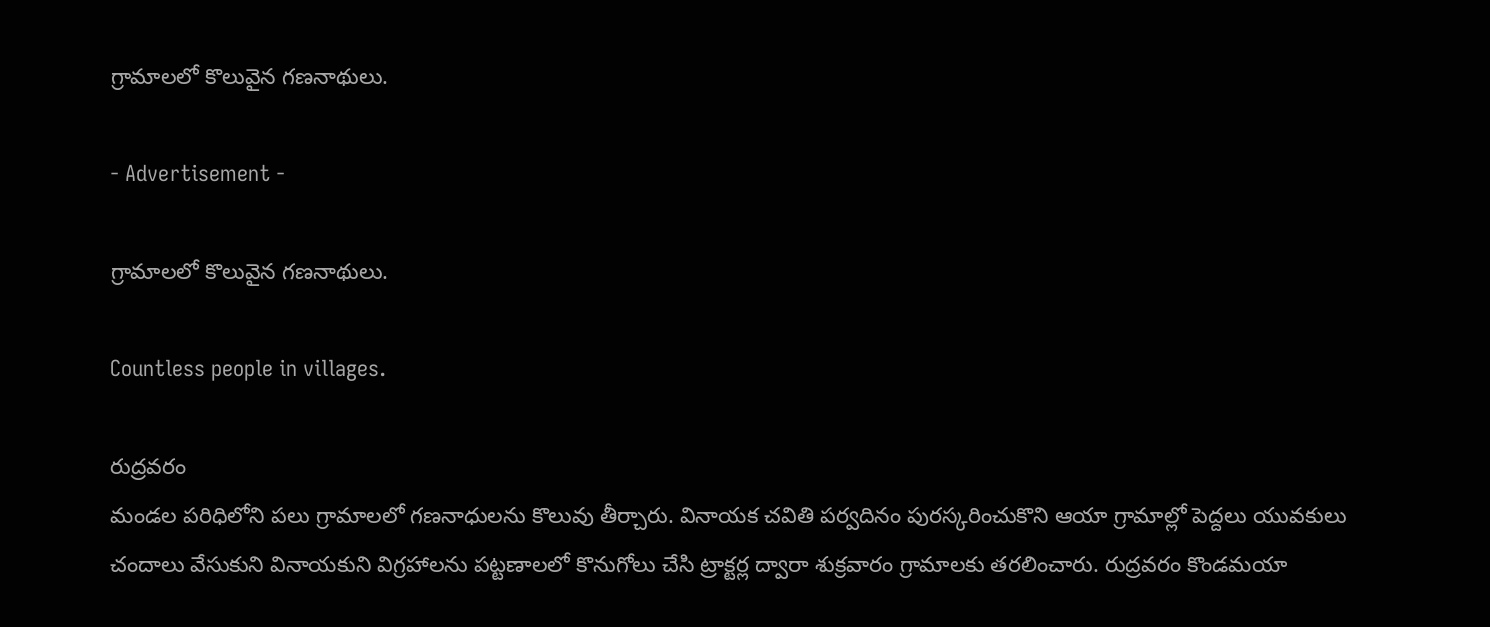గ్రామాలలో కొలువైన గణనాథులు.

- Advertisement -

గ్రామాలలో కొలువైన గణనాథులు.

Countless people in villages.

రుద్రవరం
మండల పరిధిలోని పలు గ్రామాలలో గణనాధులను కొలువు తీర్చారు. వినాయక చవితి పర్వదినం పురస్కరించుకొని ఆయా గ్రామాల్లో పెద్దలు యువకులు చందాలు వేసుకుని వినాయకుని విగ్రహాలను పట్టణాలలో కొనుగోలు చేసి ట్రాక్టర్ల ద్వారా శుక్రవారం గ్రామాలకు తరలించారు. రుద్రవరం కొండమయా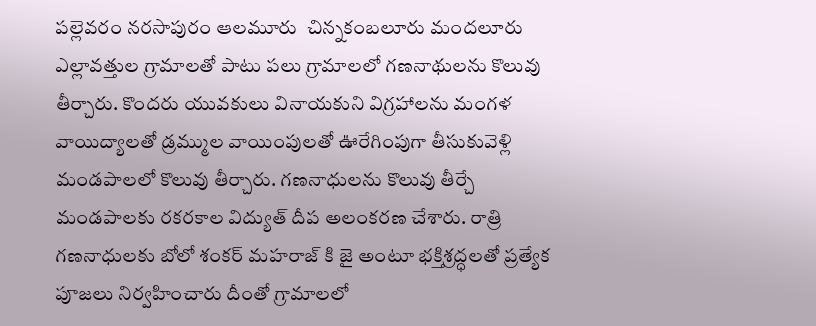పల్లెవరం నరసాపురం ఆలమూరు  చిన్నకంబలూరు మందలూరు ఎల్లావత్తుల గ్రామాలతో పాటు పలు గ్రామాలలో గణనాథులను కొలువు తీర్చారు. కొందరు యువకులు వినాయకుని విగ్రహాలను మంగళ వాయిద్యాలతో డ్రమ్ముల వాయింపులతో ఊరేగింపుగా తీసుకువెళ్లి మండపాలలో కొలువు తీర్చారు. గణనాధులను కొలువు తీర్చే మండపాలకు రకరకాల విద్యుత్ దీప అలంకరణ చేశారు. రాత్రి గణనాధులకు బోలో శంకర్ మహరాజ్ కి జై అంటూ భక్తిశ్రద్ధలతో ప్రత్యేక పూజలు నిర్వహించారు దీంతో గ్రామాలలో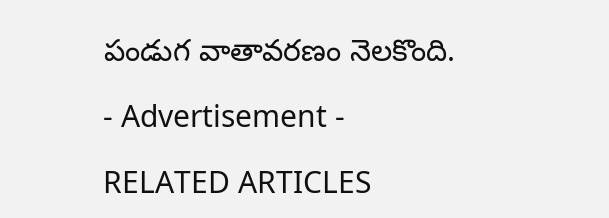పండుగ వాతావరణం నెలకొంది.

- Advertisement -

RELATED ARTICLES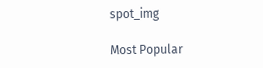spot_img

Most Popular